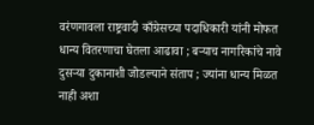वरंणगावला राष्ट्रवादी काँग्रेसच्या पदाधिकारी यांनी मोफत धान्य वितरणाचा घेतला आढावा ; बऱ्याच नागरिकांचे नावे दुसऱ्या दुकानाशी जोडल्याने संताप ; ज्यांना धान्य मिळत नाही अशा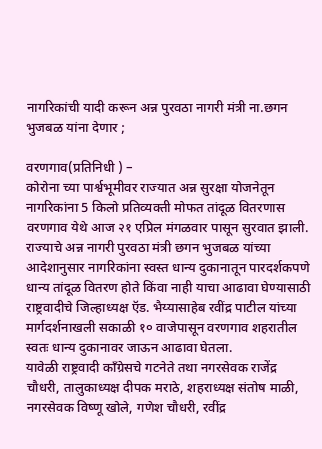नागरिकांची यादी करून अन्न पुरवठा नागरी मंत्री ना.छगन भुजबळ यांना देणार ;

वरणगाव(प्रतिनिधी ) –
कोरोना च्या पार्श्वभूमीवर राज्यात अन्न सुरक्षा योजनेतून नागरिकांना 5 किलो प्रतिव्यक्ती मोफत तांदूळ वितरणास वरणगाव येथे आज २१ एप्रिल मंगळवार पासून सुरवात झाली.
राज्याचे अन्न नागरी पुरवठा मंत्री छगन भुजबळ यांच्या आदेशानुसार नागरिकांना स्वस्त धान्य दुकानातून पारदर्शकपणे धान्य तांदूळ वितरण होते किंवा नाही याचा आढावा घेण्यासाठी राष्ट्रवादीचे जिल्हाध्यक्ष ऍड. भैय्यासाहेब रवींद्र पाटील यांच्या मार्गदर्शनाखली सकाळी १० वाजेपासून वरणगाव शहरातील स्वतः धान्य दुकानावर जाऊन आढावा घेतला.
यावेळी राष्ट्रवादी काँग्रेसचे गटनेते तथा नगरसेवक राजेंद्र चौधरी, तालुकाध्यक्ष दीपक मराठे, शहराध्यक्ष संतोष माळी, नगरसेवक विष्णू खोले, गणेश चौधरी, रवींद्र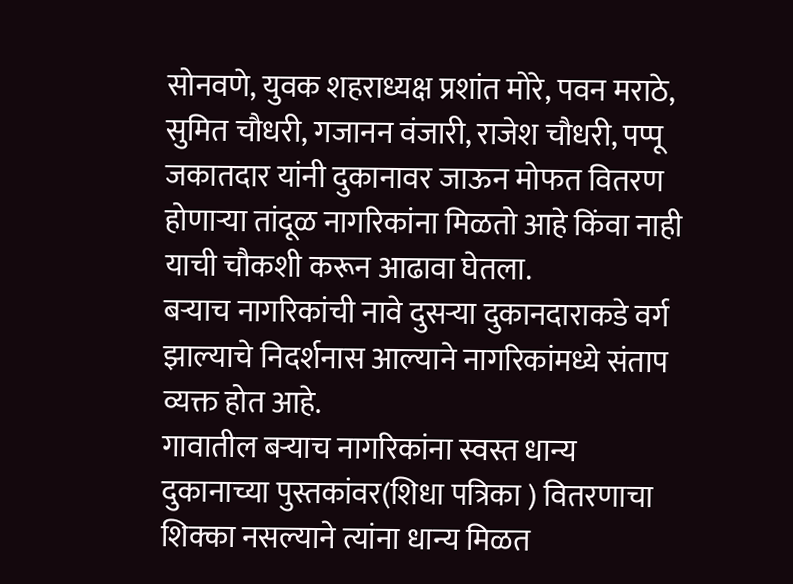सोनवणे, युवक शहराध्यक्ष प्रशांत मोरे, पवन मराठे, सुमित चौधरी, गजानन वंजारी, राजेश चौधरी, पप्पू जकातदार यांनी दुकानावर जाऊन मोफत वितरण होणाऱ्या तांदूळ नागरिकांना मिळतो आहे किंवा नाही याची चौकशी करून आढावा घेतला.
बऱ्याच नागरिकांची नावे दुसऱ्या दुकानदाराकडे वर्ग झाल्याचे निदर्शनास आल्याने नागरिकांमध्ये संताप व्यक्त होत आहे.
गावातील बऱ्याच नागरिकांना स्वस्त धान्य दुकानाच्या पुस्तकांवर(शिधा पत्रिका ) वितरणाचा शिक्का नसल्याने त्यांना धान्य मिळत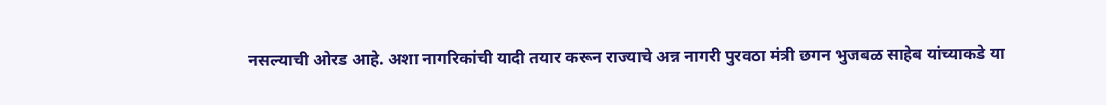नसल्याची ओरड आहे. अशा नागरिकांची यादी तयार करून राज्याचे अन्न नागरी पुरवठा मंत्री छगन भुजबळ साहेब यांच्याकडे या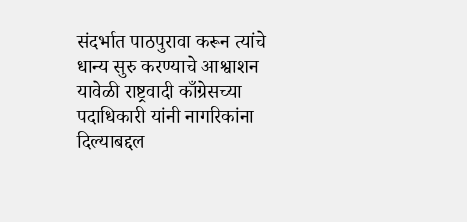संदर्भात पाठपुरावा करून त्यांचे धान्य सुरु करण्याचे आश्वाशन यावेळी राष्ट्रवादी काँग्रेसच्या पदाधिकारी यांनी नागरिकांना दिल्याबद्दल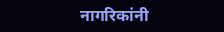नागरिकांनी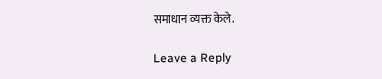समाधान व्यक्त केले.

Leave a Reply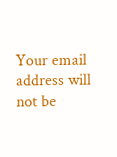Your email address will not be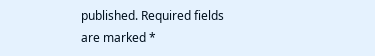published. Required fields are marked *